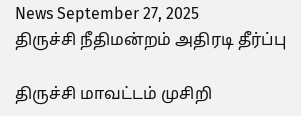News September 27, 2025
திருச்சி நீதிமன்றம் அதிரடி தீர்ப்பு

திருச்சி மாவட்டம் முசிறி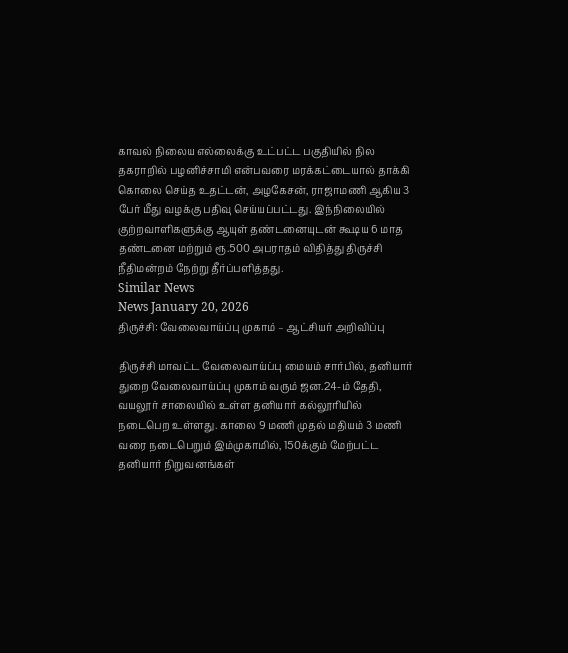காவல் நிலைய எல்லைக்கு உட்பட்ட பகுதியில் நில தகராறில் பழனிச்சாமி என்பவரை மரக்கட்டையால் தாக்கி கொலை செய்த உதட்டன், அழகேசன், ராஜாமணி ஆகிய 3 பேர் மீது வழக்கு பதிவு செய்யப்பட்டது. இந்நிலையில் குற்றவாளிகளுக்கு ஆயுள் தண்டனையுடன் கூடிய 6 மாத தண்டனை மற்றும் ரூ.500 அபராதம் விதித்து திருச்சி நீதிமன்றம் நேற்று தீர்ப்பளித்தது.
Similar News
News January 20, 2026
திருச்சி: வேலைவாய்ப்பு முகாம் – ஆட்சியர் அறிவிப்பு

திருச்சி மாவட்ட வேலைவாய்ப்பு மையம் சார்பில், தனியார் துறை வேலைவாய்ப்பு முகாம் வரும் ஜன.24-ம் தேதி, வயலூர் சாலையில் உள்ள தனியார் கல்லூரியில் நடைபெற உள்ளது. காலை 9 மணி முதல் மதியம் 3 மணி வரை நடைபெறும் இம்முகாமில், 150க்கும் மேற்பட்ட தனியார் நிறுவனங்கள்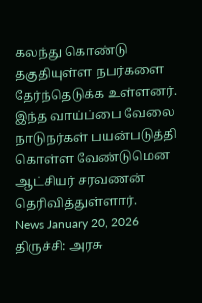கலந்து கொண்டு தகுதியுள்ள நபர்களை தேர்ந்தெடுக்க உள்ளனர். இந்த வாய்ப்பை வேலை நாடுநர்கள் பயன்படுத்தி கொள்ள வேண்டுமென ஆட்சியர் சரவணன் தெரிவித்துள்ளார்.
News January 20, 2026
திருச்சி: அரசு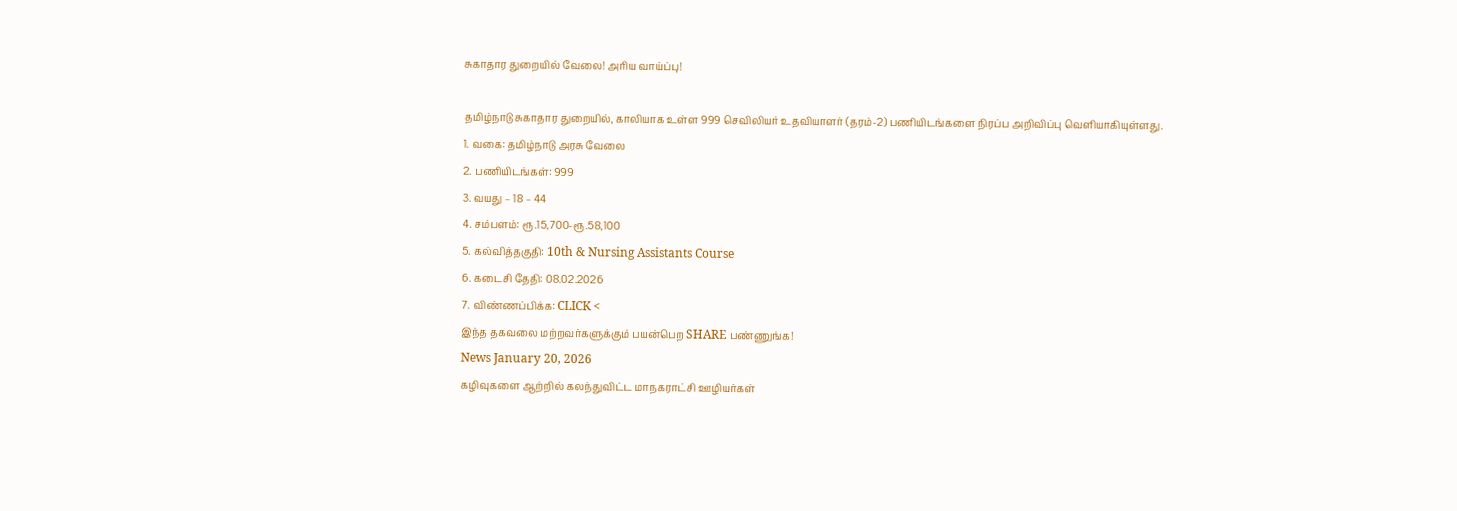சுகாதார துறையில் வேலை! அரிய வாய்ப்பு!

தமிழ்நாடு சுகாதார துறையில், காலியாக உள்ள 999 செவிலியர் உதவியாளர் (தரம்-2) பணியிடங்களை நிரப்ப அறிவிப்பு வெளியாகியுள்ளது.
1. வகை: தமிழ்நாடு அரசு வேலை
2. பணியிடங்கள்: 999
3. வயது – 18 – 44
4. சம்பளம்: ரூ.15,700-ரூ.58,100
5. கல்வித்தகுதி: 10th & Nursing Assistants Course
6. கடைசி தேதி: 08.02.2026
7. விண்ணப்பிக்க: CLICK <
இந்த தகவலை மற்றவர்களுக்கும் பயன்பெற SHARE பண்ணுங்க!
News January 20, 2026
கழிவுகளை ஆற்றில் கலந்துவிட்ட மாநகராட்சி ஊழியர்கள்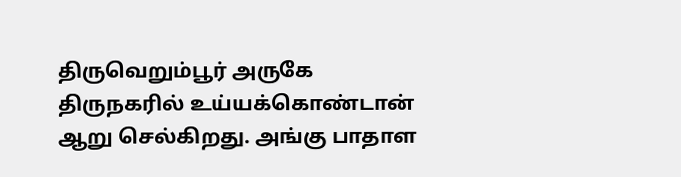திருவெறும்பூர் அருகே திருநகரில் உய்யக்கொண்டான் ஆறு செல்கிறது. அங்கு பாதாள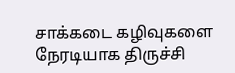சாக்கடை கழிவுகளை நேரடியாக திருச்சி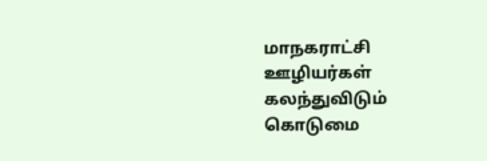மாநகராட்சி ஊழியர்கள் கலந்துவிடும் கொடுமை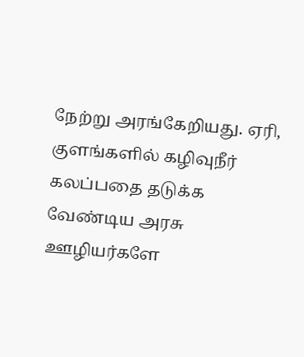நேற்று அரங்கேறியது. ஏரி, குளங்களில் கழிவுநீர் கலப்பதை தடுக்க வேண்டிய அரசு ஊழியர்களே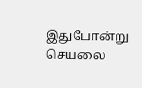இதுபோன்று செயலை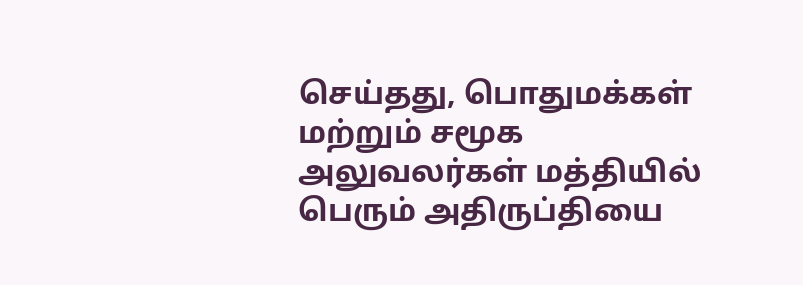செய்தது, பொதுமக்கள் மற்றும் சமூக அலுவலர்கள் மத்தியில் பெரும் அதிருப்தியை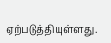ஏற்படுத்தியுள்ளது.